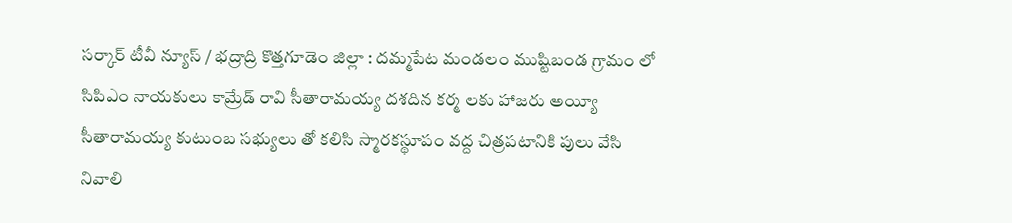సర్కార్ టీవీ న్యూస్ / భద్రాద్రి కొత్తగూడెం జిల్లా : దమ్మపేట మండలం ముష్టిబండ గ్రామం లో సిపిఎం నాయకులు కామ్రేడ్ రావి సీతారామయ్య దశదిన కర్మ లకు హాజరు అయ్యీ సీతారామయ్య కుటుంబ సభ్యులు తో కలిసి స్మారకస్థూపం వద్ద చిత్రపటానికి పులు వేసి నివాలి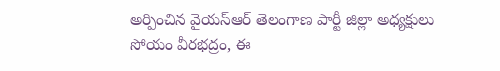అర్పించిన వైయస్ఆర్ తెలంగాణ పార్టీ జిల్లా అధ్యక్షులు సోయం వీరభద్రం, ఈ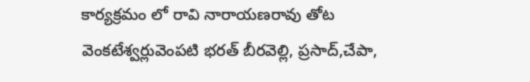కార్యక్రమం లో రావి నారాయణరావు తోట వెంకటేశ్వర్లువెంపటి భరత్ బీరవెల్లి, ప్రసాద్,చేపా,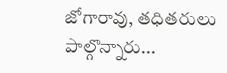జోగారావు, తధితరులు పాల్గొన్నారు...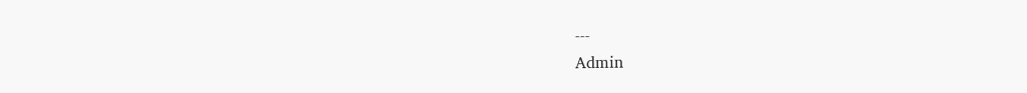---
Admin